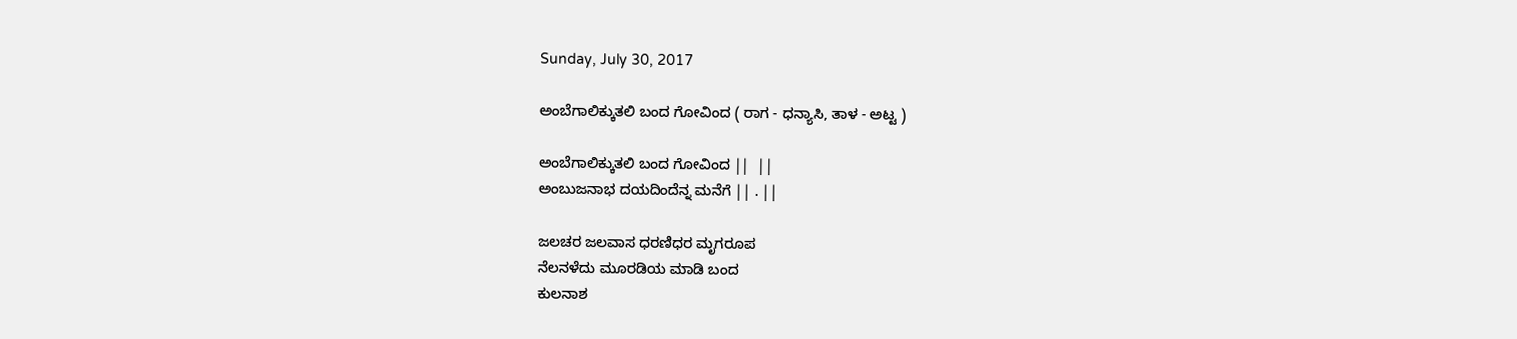Sunday, July 30, 2017

ಅಂಬೆಗಾಲಿಕ್ಕುತಲಿ ಬಂದ ಗೋವಿಂದ ( ರಾಗ - ಧನ್ಯಾಸಿ, ತಾಳ - ಅಟ್ಟ )

ಅಂಬೆಗಾಲಿಕ್ಕುತಲಿ ಬಂದ ಗೋವಿಂದ ||  ||
ಅಂಬುಜನಾಭ ದಯದಿಂದೆನ್ನ ಮನೆಗೆ || . ||

ಜಲಚರ ಜಲವಾಸ ಧರಣಿಧರ ಮೃಗರೂಪ
ನೆಲನಳೆದು ಮೂರಡಿಯ ಮಾಡಿ ಬಂದ
ಕುಲನಾಶ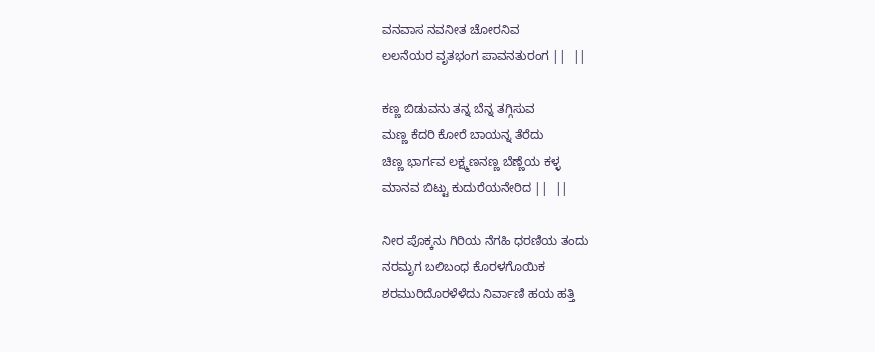ವನವಾಸ ನವನೀತ ಚೋರನಿವ
ಲಲನೆಯರ ವೃತಭಂಗ ಪಾವನತುರಂಗ ||  ||

ಕಣ್ಣ ಬಿಡುವನು ತನ್ನ ಬೆನ್ನ ತಗ್ಗಿಸುವ
ಮಣ್ಣ ಕೆದರಿ ಕೋರೆ ಬಾಯನ್ನ ತೆರೆದು
ಚಿಣ್ಣ ಭಾರ್ಗವ ಲಕ್ಷ್ಮಣನಣ್ಣ ಬೆಣ್ಣೆಯ ಕಳ್ಳ
ಮಾನವ ಬಿಟ್ಟು ಕುದುರೆಯನೇರಿದ ||  ||

ನೀರ ಪೊಕ್ಕನು ಗಿರಿಯ ನೆಗಹಿ ಧರಣಿಯ ತಂದು
ನರಮೃಗ ಬಲಿಬಂಧ ಕೊರಳಗೊಯಿಕ
ಶರಮುರಿದೊರಳೆಳೆದು ನಿರ್ವಾಣಿ ಹಯ ಹತ್ತಿ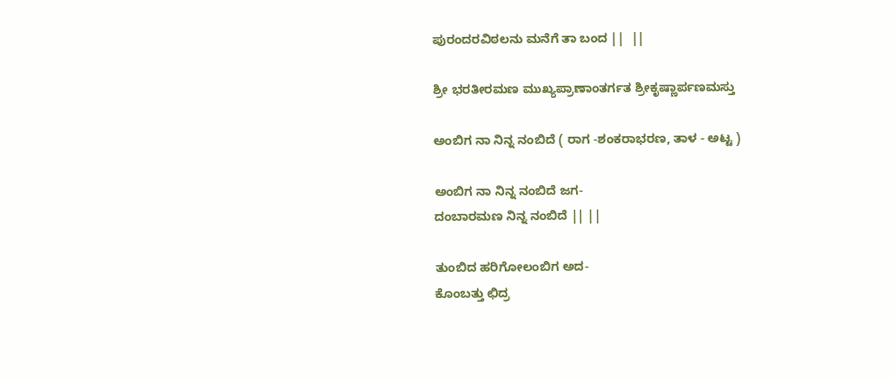ಪುರಂದರವಿಠಲನು ಮನೆಗೆ ತಾ ಬಂದ ||  ||

ಶ್ರೀ ಭರತೀರಮಣ ಮುಖ್ಯಪ್ರಾಣಾಂತರ್ಗತ ಶ್ರೀಕೃಷ್ಣಾರ್ಪಣಮಸ್ತು

ಅಂಬಿಗ ನಾ ನಿನ್ನ ನಂಬಿದೆ ( ರಾಗ -ಶಂಕರಾಭರಣ, ತಾಳ - ಅಟ್ಟ )

ಅಂಬಿಗ ನಾ ನಿನ್ನ ನಂಬಿದೆ ಜಗ-
ದಂಬಾರಮಣ ನಿನ್ನ ನಂಬಿದೆ || ||

ತುಂಬಿದ ಹರಿಗೋಲಂಬಿಗ ಅದ-
ಕೊಂಬತ್ತು ಛಿದ್ರ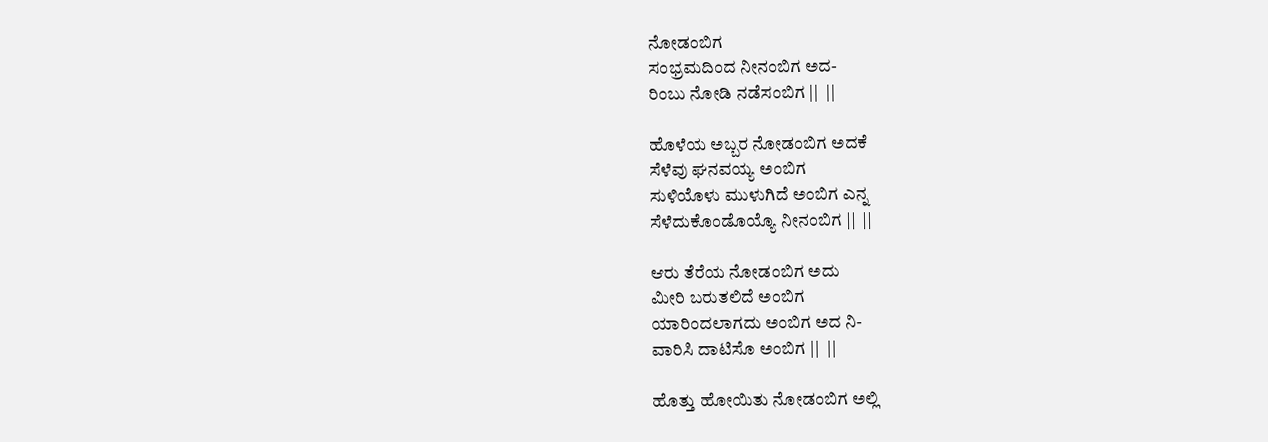ನೋಡಂಬಿಗ
ಸಂಭ್ರಮದಿಂದ ನೀನಂಬಿಗ ಅದ-
ರಿಂಬು ನೋಡಿ ನಡೆಸಂಬಿಗ ||  ||

ಹೊಳೆಯ ಅಬ್ಬರ ನೋಡಂಬಿಗ ಅದಕೆ
ಸೆಳೆವು ಘನವಯ್ಯ ಅಂಬಿಗ
ಸುಳಿಯೊಳು ಮುಳುಗಿದೆ ಅಂಬಿಗ ಎನ್ನ
ಸೆಳೆದುಕೊಂಡೊಯ್ಯೊ ನೀನಂಬಿಗ ||  ||

ಆರು ತೆರೆಯ ನೋಡಂಬಿಗ ಅದು
ಮೀರಿ ಬರುತಲಿದೆ ಅಂಬಿಗ
ಯಾರಿಂದಲಾಗದು ಅಂಬಿಗ ಅದ ನಿ-
ವಾರಿಸಿ ದಾಟಿಸೊ ಅಂಬಿಗ ||  ||

ಹೊತ್ತು ಹೋಯಿತು ನೋಡಂಬಿಗ ಅಲ್ಲಿ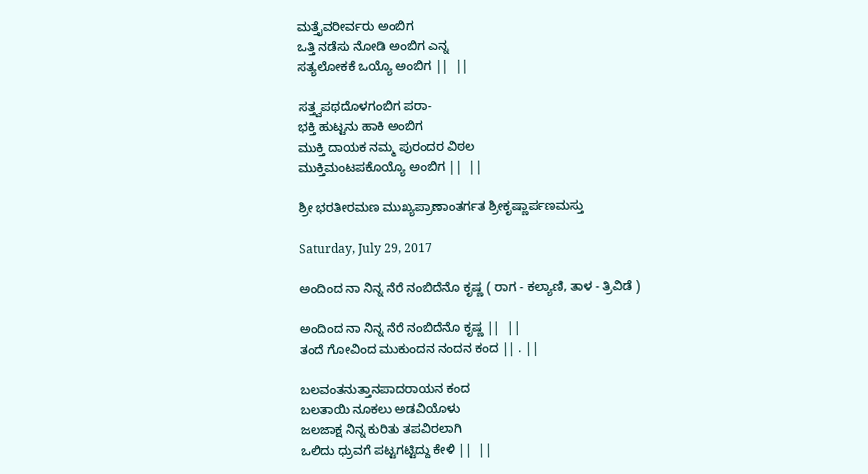ಮತ್ತೈವರೀರ್ವರು ಅಂಬಿಗ
ಒತ್ತಿ ನಡೆಸು ನೋಡಿ ಅಂಬಿಗ ಎನ್ನ
ಸತ್ಯಲೋಕಕೆ ಒಯ್ಯೊ ಅಂಬಿಗ ||  ||

ಸತ್ತ್ವಪಥದೊಳಗಂಬಿಗ ಪರಾ-
ಭಕ್ತಿ ಹುಟ್ಟನು ಹಾಕಿ ಅಂಬಿಗ
ಮುಕ್ತಿ ದಾಯಕ ನಮ್ಮ ಪುರಂದರ ವಿಠಲ
ಮುಕ್ತಿಮಂಟಪಕೊಯ್ಯೊ ಅಂಬಿಗ ||  ||

ಶ್ರೀ ಭರತೀರಮಣ ಮುಖ್ಯಪ್ರಾಣಾಂತರ್ಗತ ಶ್ರೀಕೃಷ್ಣಾರ್ಪಣಮಸ್ತು

Saturday, July 29, 2017

ಅಂದಿಂದ ನಾ ನಿನ್ನ ನೆರೆ ನಂಬಿದೆನೊ ಕೃಷ್ಣ ( ರಾಗ - ಕಲ್ಯಾಣಿ, ತಾಳ - ತ್ರಿವಿಡೆ )

ಅಂದಿಂದ ನಾ ನಿನ್ನ ನೆರೆ ನಂಬಿದೆನೊ ಕೃಷ್ಣ ||  ||
ತಂದೆ ಗೋವಿಂದ ಮುಕುಂದನ ನಂದನ ಕಂದ || . ||

ಬಲವಂತನುತ್ತಾನಪಾದರಾಯನ ಕಂದ
ಬಲತಾಯಿ ನೂಕಲು ಅಡವಿಯೊಳು
ಜಲಜಾಕ್ಷ ನಿನ್ನ ಕುರಿತು ತಪವಿರಲಾಗಿ
ಒಲಿದು ಧ್ರುವಗೆ ಪಟ್ಟಗಟ್ಟಿದ್ದು ಕೇಳಿ ||  ||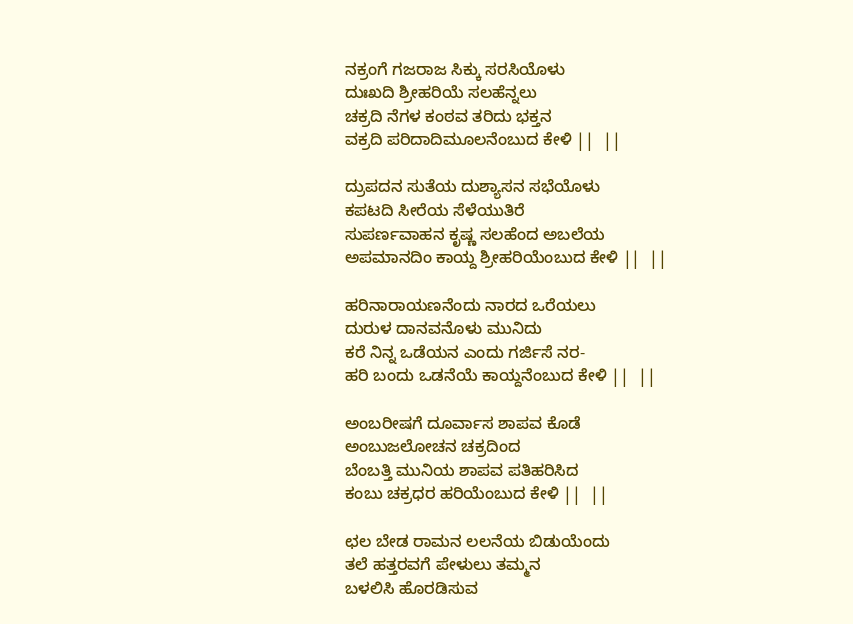ನಕ್ರಂಗೆ ಗಜರಾಜ ಸಿಕ್ಕು ಸರಸಿಯೊಳು
ದುಃಖದಿ ಶ್ರೀಹರಿಯೆ ಸಲಹೆನ್ನಲು
ಚಕ್ರದಿ ನೆಗಳ ಕಂಠವ ತರಿದು ಭಕ್ತನ
ವಕ್ರದಿ ಪರಿದಾದಿಮೂಲನೆಂಬುದ ಕೇಳಿ ||  ||

ದ್ರುಪದನ ಸುತೆಯ ದುಶ್ಯಾಸನ ಸಭೆಯೊಳು
ಕಪಟದಿ ಸೀರೆಯ ಸೆಳೆಯುತಿರೆ
ಸುಪರ್ಣವಾಹನ ಕೃಷ್ಣ ಸಲಹೆಂದ ಅಬಲೆಯ
ಅಪಮಾನದಿಂ ಕಾಯ್ದ ಶ್ರೀಹರಿಯೆಂಬುದ ಕೇಳಿ ||  ||

ಹರಿನಾರಾಯಣನೆಂದು ನಾರದ ಒರೆಯಲು
ದುರುಳ ದಾನವನೊಳು ಮುನಿದು
ಕರೆ ನಿನ್ನ ಒಡೆಯನ ಎಂದು ಗರ್ಜಿಸೆ ನರ-
ಹರಿ ಬಂದು ಒಡನೆಯೆ ಕಾಯ್ದನೆಂಬುದ ಕೇಳಿ ||  ||

ಅಂಬರೀಷಗೆ ದೂರ್ವಾಸ ಶಾಪವ ಕೊಡೆ
ಅಂಬುಜಲೋಚನ ಚಕ್ರದಿಂದ
ಬೆಂಬತ್ತಿ ಮುನಿಯ ಶಾಪವ ಪತಿಹರಿಸಿದ
ಕಂಬು ಚಕ್ರಧರ ಹರಿಯೆಂಬುದ ಕೇಳಿ ||  ||

ಛಲ ಬೇಡ ರಾಮನ ಲಲನೆಯ ಬಿಡುಯೆಂದು
ತಲೆ ಹತ್ತರವಗೆ ಪೇಳುಲು ತಮ್ಮನ
ಬಳಲಿಸಿ ಹೊರಡಿಸುವ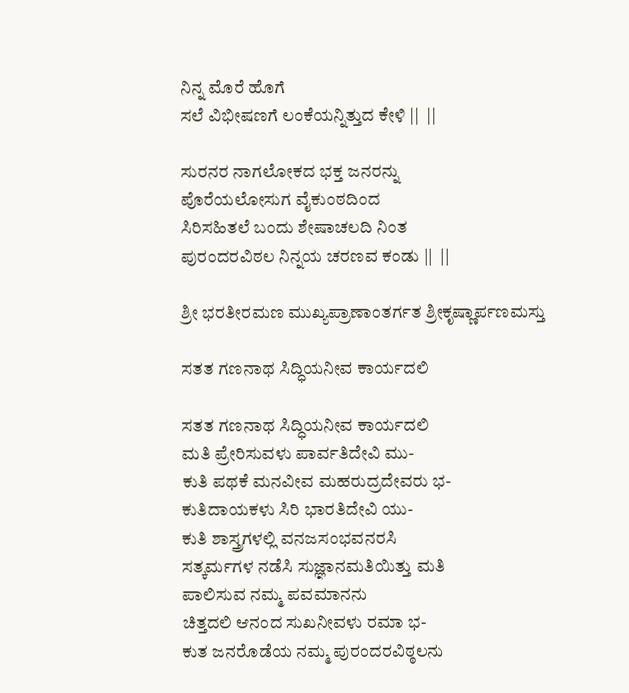ನಿನ್ನ ಮೊರೆ ಹೊಗೆ
ಸಲೆ ವಿಭೀಷಣಗೆ ಲಂಕೆಯನ್ನಿತ್ತುದ ಕೇಳಿ ||  ||

ಸುರನರ ನಾಗಲೋಕದ ಭಕ್ತ ಜನರನ್ನು
ಪೊರೆಯಲೋಸುಗ ವೈಕುಂಠದಿಂದ
ಸಿರಿಸಹಿತಲೆ ಬಂದು ಶೇಷಾಚಲದಿ ನಿಂತ
ಪುರಂದರವಿಠಲ ನಿನ್ನಯ ಚರಣವ ಕಂಡು ||  ||

ಶ್ರೀ ಭರತೀರಮಣ ಮುಖ್ಯಪ್ರಾಣಾಂತರ್ಗತ ಶ್ರೀಕೃಷ್ಣಾರ್ಪಣಮಸ್ತು

ಸತತ ಗಣನಾಥ ಸಿದ್ಧಿಯನೀವ ಕಾರ್ಯದಲಿ

ಸತತ ಗಣನಾಥ ಸಿದ್ಧಿಯನೀವ ಕಾರ್ಯದಲಿ
ಮತಿ ಪ್ರೇರಿಸುವಳು ಪಾರ್ವತಿದೇವಿ ಮು-
ಕುತಿ ಪಥಕೆ ಮನವೀವ ಮಹರುದ್ರದೇವರು ಭ-
ಕುತಿದಾಯಕಳು ಸಿರಿ ಭಾರತಿದೇವಿ ಯು-
ಕುತಿ ಶಾಸ್ತ್ರಗಳಲ್ಲಿ ವನಜಸಂಭವನರಸಿ
ಸತ್ಕರ್ಮಗಳ ನಡೆಸಿ ಸುಜ್ಞಾನಮತಿಯಿತ್ತು ಮತಿ
ಪಾಲಿಸುವ ನಮ್ಮ ಪವಮಾನನು
ಚಿತ್ತದಲಿ ಆನಂದ ಸುಖನೀವಳು ರಮಾ ಭ-
ಕುತ ಜನರೊಡೆಯ ನಮ್ಮ ಪುರಂದರವಿಠ್ಠಲನು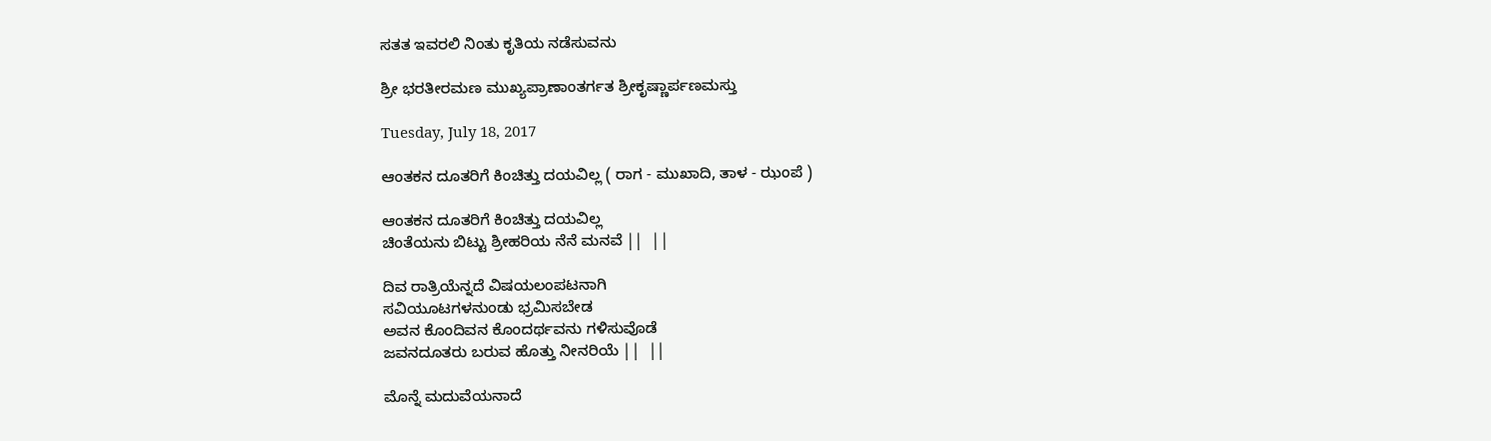ಸತತ ಇವರಲಿ ನಿಂತು ಕೃತಿಯ ನಡೆಸುವನು

ಶ್ರೀ ಭರತೀರಮಣ ಮುಖ್ಯಪ್ರಾಣಾಂತರ್ಗತ ಶ್ರೀಕೃಷ್ಣಾರ್ಪಣಮಸ್ತು

Tuesday, July 18, 2017

ಆಂತಕನ ದೂತರಿಗೆ ಕಿಂಚಿತ್ತು ದಯವಿಲ್ಲ ( ರಾಗ - ಮುಖಾದಿ, ತಾಳ - ಝಂಪೆ )

ಆಂತಕನ ದೂತರಿಗೆ ಕಿಂಚಿತ್ತು ದಯವಿಲ್ಲ
ಚಿಂತೆಯನು ಬಿಟ್ಟು ಶ್ರೀಹರಿಯ ನೆನೆ ಮನವೆ ||  ||

ದಿವ ರಾತ್ರಿಯೆನ್ನದೆ ವಿಷಯಲಂಪಟನಾಗಿ
ಸವಿಯೂಟಗಳನುಂಡು ಭ್ರಮಿಸಬೇಡ
ಅವನ ಕೊಂದಿವನ ಕೊಂದರ್ಥವನು ಗಳಿಸುವೊಡೆ
ಜವನದೂತರು ಬರುವ ಹೊತ್ತು ನೀನರಿಯೆ ||  ||

ಮೊನ್ನೆ ಮದುವೆಯನಾದೆ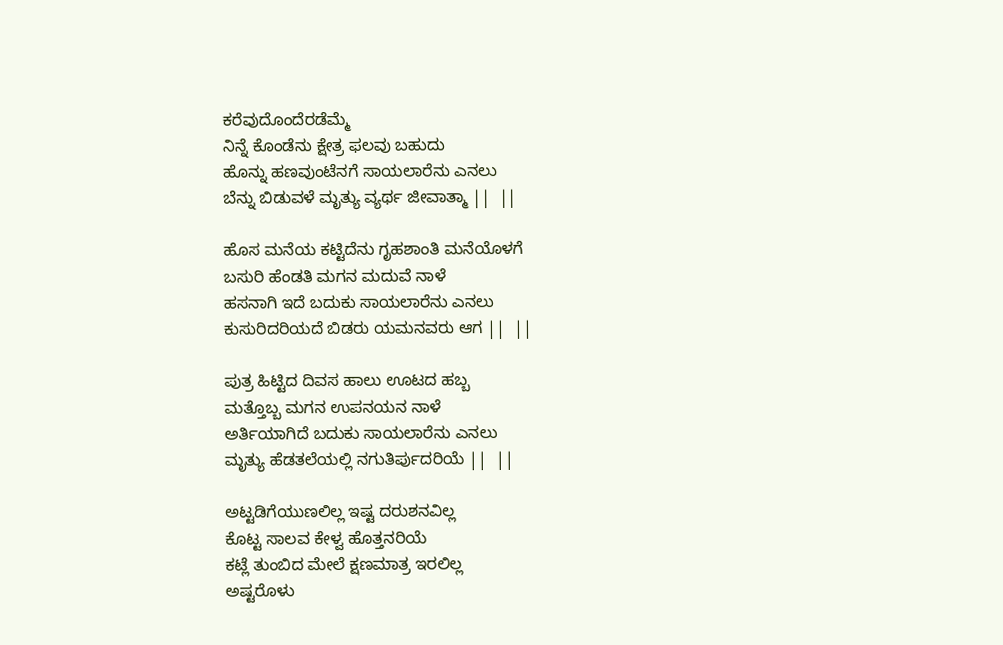ಕರೆವುದೊಂದೆರಡೆಮ್ಮೆ
ನಿನ್ನೆ ಕೊಂಡೆನು ಕ್ಷೇತ್ರ ಫಲವು ಬಹುದು
ಹೊನ್ನು ಹಣವುಂಟೆನಗೆ ಸಾಯಲಾರೆನು ಎನಲು
ಬೆನ್ನು ಬಿಡುವಳೆ ಮೃತ್ಯು ವ್ಯರ್ಥ ಜೀವಾತ್ಮಾ ||  ||

ಹೊಸ ಮನೆಯ ಕಟ್ಟಿದೆನು ಗೃಹಶಾಂತಿ ಮನೆಯೊಳಗೆ
ಬಸುರಿ ಹೆಂಡತಿ ಮಗನ ಮದುವೆ ನಾಳೆ
ಹಸನಾಗಿ ಇದೆ ಬದುಕು ಸಾಯಲಾರೆನು ಎನಲು
ಕುಸುರಿದರಿಯದೆ ಬಿಡರು ಯಮನವರು ಆಗ ||  ||

ಪುತ್ರ ಹಿಟ್ಟಿದ ದಿವಸ ಹಾಲು ಊಟದ ಹಬ್ಬ
ಮತ್ತೊಬ್ಬ ಮಗನ ಉಪನಯನ ನಾಳೆ
ಅರ್ತಿಯಾಗಿದೆ ಬದುಕು ಸಾಯಲಾರೆನು ಎನಲು
ಮೃತ್ಯು ಹೆಡತಲೆಯಲ್ಲಿ ನಗುತಿರ್ಪುದರಿಯೆ ||  ||

ಅಟ್ಟಡಿಗೆಯುಣಲಿಲ್ಲ ಇಷ್ಟ ದರುಶನವಿಲ್ಲ
ಕೊಟ್ಟ ಸಾಲವ ಕೇಳ್ವ ಹೊತ್ತನರಿಯೆ
ಕಟ್ಲೆ ತುಂಬಿದ ಮೇಲೆ ಕ್ಷಣಮಾತ್ರ ಇರಲಿಲ್ಲ
ಅಷ್ಟರೊಳು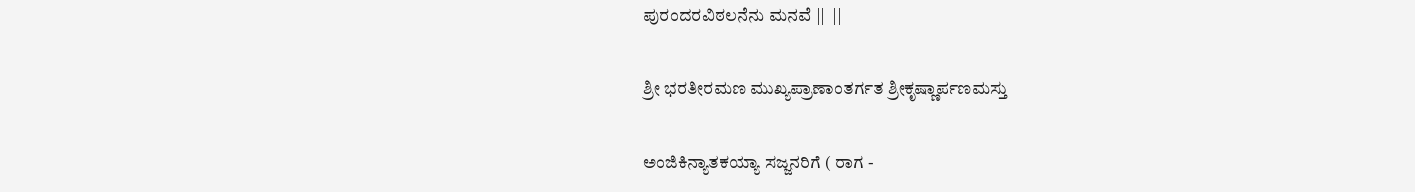ಪುರಂದರವಿಠಲನೆನು ಮನವೆ ||  ||

ಶ್ರೀ ಭರತೀರಮಣ ಮುಖ್ಯಪ್ರಾಣಾಂತರ್ಗತ ಶ್ರೀಕೃಷ್ಣಾರ್ಪಣಮಸ್ತು

ಅಂಜಿಕಿನ್ಯಾತಕಯ್ಯಾ ಸಜ್ಜನರಿಗೆ ( ರಾಗ -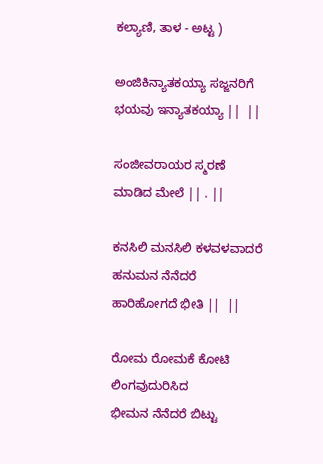ಕಲ್ಯಾಣಿ, ತಾಳ - ಅಟ್ಟ )

ಅಂಜಿಕಿನ್ಯಾತಕಯ್ಯಾ ಸಜ್ಜನರಿಗೆ
ಭಯವು ಇನ್ಯಾತಕಯ್ಯಾ ||  ||

ಸಂಜೀವರಾಯರ ಸ್ಮರಣೆ ಮಾಡಿದ ಮೇಲೆ || . ||

ಕನಸಿಲಿ ಮನಸಿಲಿ ಕಳವಳವಾದರೆ
ಹನುಮನ ನೆನೆದರೆ ಹಾರಿಹೋಗದೆ ಭೀತಿ ||  ||

ರೋಮ ರೋಮಕೆ ಕೋಟಿ ಲಿಂಗವುದುರಿಸಿದ
ಭೀಮನ ನೆನೆದರೆ ಬಿಟ್ಟು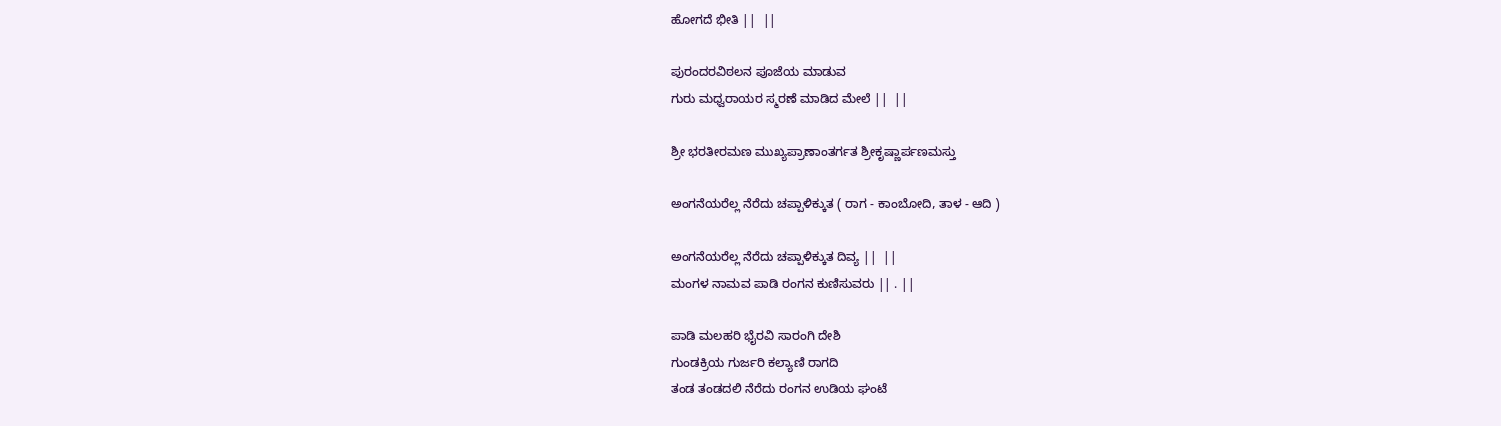ಹೋಗದೆ ಭೀತಿ ||  ||

ಪುರಂದರವಿಠಲನ ಪೂಜೆಯ ಮಾಡುವ
ಗುರು ಮಧ್ವರಾಯರ ಸ್ಮರಣೆ ಮಾಡಿದ ಮೇಲೆ ||  ||

ಶ್ರೀ ಭರತೀರಮಣ ಮುಖ್ಯಪ್ರಾಣಾಂತರ್ಗತ ಶ್ರೀಕೃಷ್ಣಾರ್ಪಣಮಸ್ತು

ಅಂಗನೆಯರೆಲ್ಲ ನೆರೆದು ಚಪ್ಪಾಳಿಕ್ಕುತ ( ರಾಗ - ಕಾಂಬೋದಿ, ತಾಳ - ಆದಿ )

ಅಂಗನೆಯರೆಲ್ಲ ನೆರೆದು ಚಪ್ಪಾಳಿಕ್ಕುತ ದಿವ್ಯ ||  ||
ಮಂಗಳ ನಾಮವ ಪಾಡಿ ರಂಗನ ಕುಣಿಸುವರು || . ||

ಪಾಡಿ ಮಲಹರಿ ಭೈರವಿ ಸಾರಂಗಿ ದೇಶಿ
ಗುಂಡಕ್ರಿಯ ಗುರ್ಜರಿ ಕಲ್ಯಾಣಿ ರಾಗದಿ
ತಂಡ ತಂಡದಲಿ ನೆರೆದು ರಂಗನ ಉಡಿಯ ಘಂಟೆ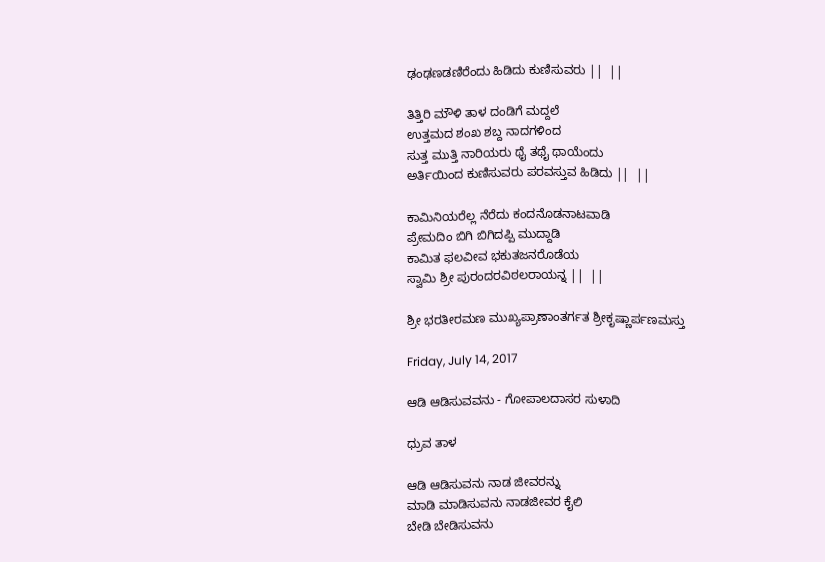ಢಂಢಣಡಣಿರೆಂದು ಹಿಡಿದು ಕುಣಿಸುವರು ||  ||

ತಿತ್ತಿರಿ ಮೌಳಿ ತಾಳ ದಂಡಿಗೆ ಮದ್ದಲೆ
ಉತ್ತಮದ ಶಂಖ ಶಬ್ದ ನಾದಗಳಿಂದ
ಸುತ್ತ ಮುತ್ತಿ ನಾರಿಯರು ಥೈ ತಥೈ ಥಾಯೆಂದು
ಅರ್ತಿಯಿಂದ ಕುಣಿಸುವರು ಪರವಸ್ತುವ ಹಿಡಿದು ||  ||

ಕಾಮಿನಿಯರೆಲ್ಲ ನೆರೆದು ಕಂದನೊಡನಾಟವಾಡಿ
ಪ್ರೇಮದಿಂ ಬಿಗಿ ಬಿಗಿದಪ್ಪಿ ಮುದ್ದಾಡಿ
ಕಾಮಿತ ಫಲವೀವ ಭಕುತಜನರೊಡೆಯ
ಸ್ವಾಮಿ ಶ್ರೀ ಪುರಂದರವಿಠಲರಾಯನ್ನ ||  ||

ಶ್ರೀ ಭರತೀರಮಣ ಮುಖ್ಯಪ್ರಾಣಾಂತರ್ಗತ ಶ್ರೀಕೃಷ್ಣಾರ್ಪಣಮಸ್ತು

Friday, July 14, 2017

ಆಡಿ ಆಡಿಸುವವನು - ಗೋಪಾಲದಾಸರ ಸುಳಾದಿ

ಧ್ರುವ ತಾಳ

ಆಡಿ ಆಡಿಸುವನು ನಾಡ ಜೀವರನ್ನು
ಮಾಡಿ ಮಾಡಿಸುವನು ನಾಡಜೀವರ ಕೈಲಿ
ಬೇಡಿ ಬೇಡಿಸುವನು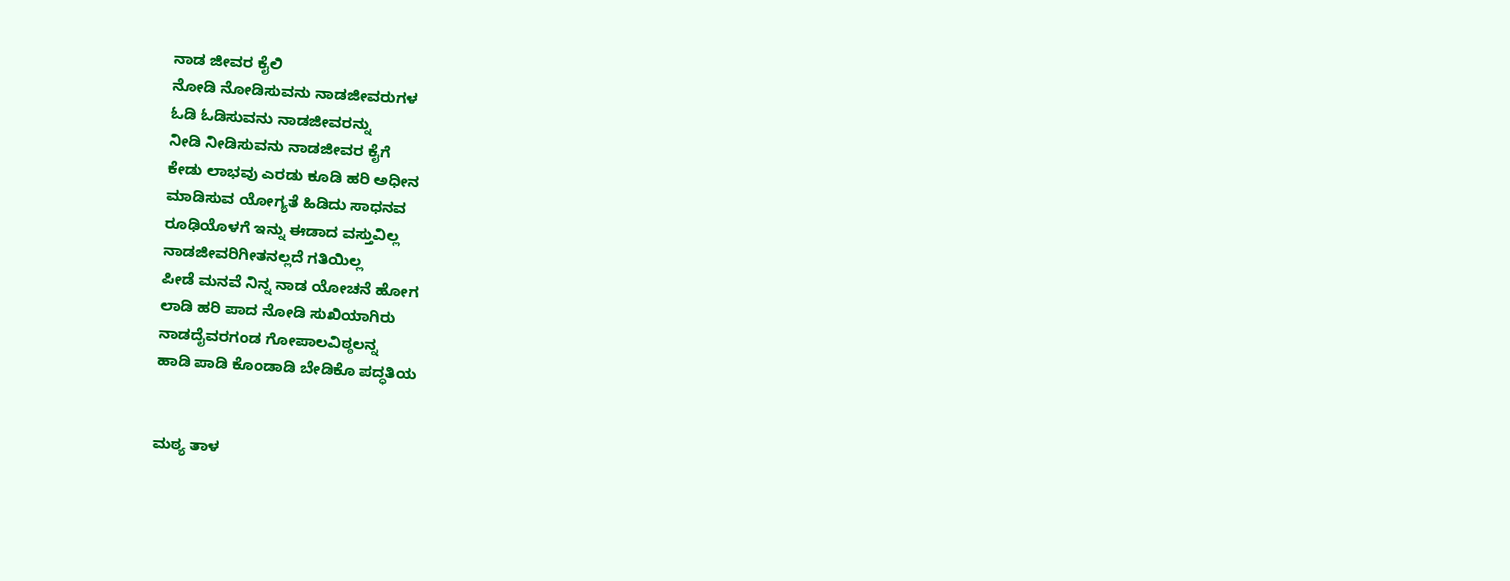ನಾಡ ಜೀವರ ಕೈಲಿ
ನೋಡಿ ನೋಡಿಸುವನು ನಾಡಜೀವರುಗಳ
ಓಡಿ ಓಡಿಸುವನು ನಾಡಜೀವರನ್ನು
ನೀಡಿ ನೀಡಿಸುವನು ನಾಡಜೀವರ ಕೈಗೆ
ಕೇಡು ಲಾಭವು ಎರಡು ಕೂಡಿ ಹರಿ ಅಧೀನ
ಮಾಡಿಸುವ ಯೋಗ್ಯತೆ ಹಿಡಿದು ಸಾಧನವ
ರೂಢಿಯೊಳಗೆ ಇನ್ನು ಈಡಾದ ವಸ್ತುವಿಲ್ಲ
ನಾಡಜೀವರಿಗೀತನಲ್ಲದೆ ಗತಿಯಿಲ್ಲ
ಪೀಡೆ ಮನವೆ ನಿನ್ನ ನಾಡ ಯೋಚನೆ ಹೋಗ
ಲಾಡಿ ಹರಿ ಪಾದ ನೋಡಿ ಸುಖಿಯಾಗಿರು
ನಾಡದೈವರಗಂಡ ಗೋಪಾಲವಿಠ್ಠಲನ್ನ
ಹಾಡಿ ಪಾಡಿ ಕೊಂಡಾಡಿ ಬೇಡಿಕೊ ಪದ್ಧತಿಯ


ಮಠ್ಯ ತಾಳ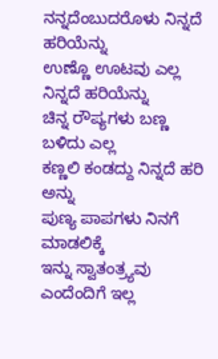ನನ್ನದೆಂಬುದರೊಳು ನಿನ್ನದೆ ಹರಿಯೆನ್ನು
ಉಣ್ಣೊ ಊಟವು ಎಲ್ಲ ನಿನ್ನದೆ ಹರಿಯೆನ್ನು
ಚಿನ್ನ ರೌಪ್ಯಗಳು ಬಣ್ಣ ಬಳಿದು ಎಲ್ಲ
ಕಣ್ಣಲಿ ಕಂಡದ್ದು ನಿನ್ನದೆ ಹರಿ ಅನ್ನು
ಪುಣ್ಯ ಪಾಪಗಳು ನಿನಗೆ ಮಾಡಲಿಕ್ಕೆ
ಇನ್ನು ಸ್ವಾತಂತ್ರ್ಯವು ಎಂದೆಂದಿಗೆ ಇಲ್ಲ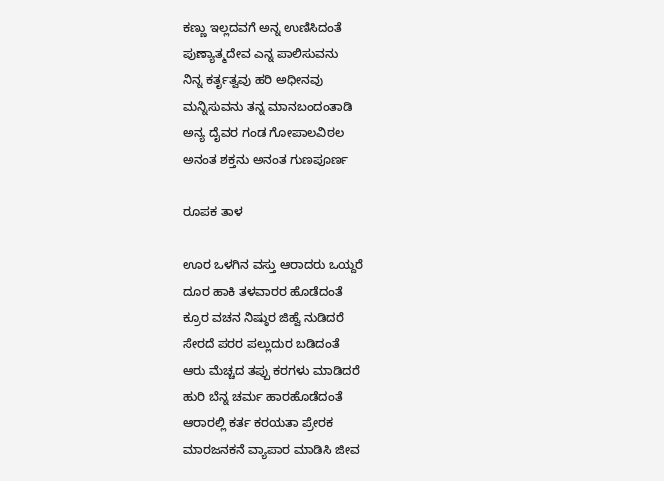ಕಣ್ಣು ಇಲ್ಲದವಗೆ ಅನ್ನ ಉಣಿಸಿದಂತೆ
ಪುಣ್ಯಾತ್ಮದೇವ ಎನ್ನ ಪಾಲಿಸುವನು
ನಿನ್ನ ಕರ್ತೃತ್ವವು ಹರಿ ಅಧೀನವು
ಮನ್ನಿಸುವನು ತನ್ನ ಮಾನಬಂದಂತಾಡಿ
ಅನ್ಯ ದೈವರ ಗಂಡ ಗೋಪಾಲವಿಠಲ
ಅನಂತ ಶಕ್ತನು ಅನಂತ ಗುಣಪೂರ್ಣ

ರೂಪಕ ತಾಳ

ಊರ ಒಳಗಿನ ವಸ್ತು ಆರಾದರು ಒಯ್ದರೆ
ದೂರ ಹಾಕಿ ತಳವಾರರ ಹೊಡೆದಂತೆ
ಕ್ರೂರ ವಚನ ನಿಷ್ಠುರ ಜಿಹ್ವೆ ನುಡಿದರೆ
ಸೇರದೆ ಪರರ ಪಲ್ಲುದುರ ಬಡಿದಂತೆ
ಆರು ಮೆಚ್ಚದ ತಪ್ಪು ಕರಗಳು ಮಾಡಿದರೆ
ಹುರಿ ಬೆನ್ನ ಚರ್ಮ ಹಾರಹೊಡೆದಂತೆ
ಆರಾರಲ್ಲಿ ಕರ್ತ ಕರಯತಾ ಪ್ರೇರಕ
ಮಾರಜನಕನೆ ವ್ಯಾಪಾರ ಮಾಡಿಸಿ ಜೀವ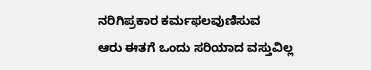ನರಿಗಿಪ್ರಕಾರ ಕರ್ಮಫಲವುಣಿಸುವ
ಆರು ಈತಗೆ ಒಂದು ಸರಿಯಾದ ವಸ್ತುವಿಲ್ಲ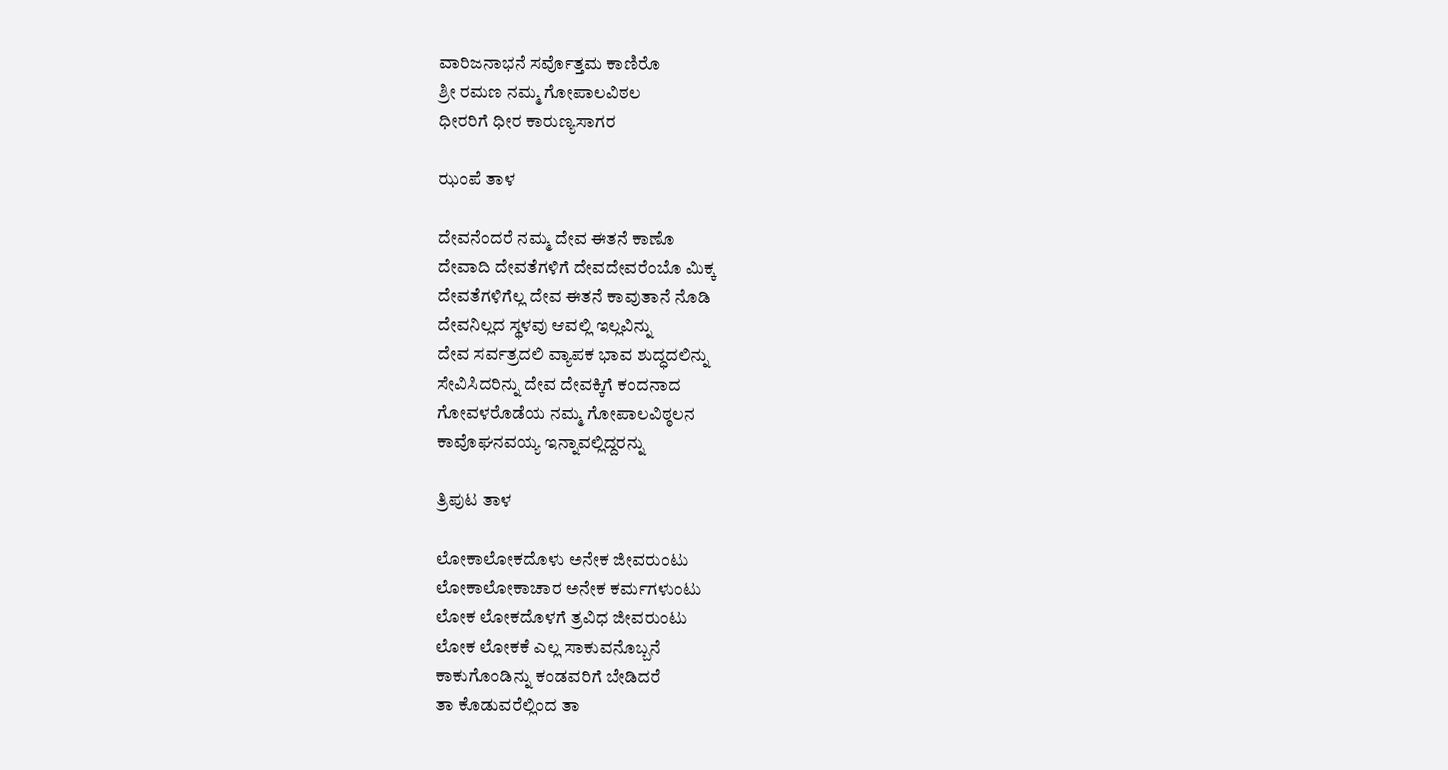ವಾರಿಜನಾಭನೆ ಸರ್ವೊತ್ತಮ ಕಾಣಿರೊ
ಶ್ರೀ ರಮಣ ನಮ್ಮ ಗೋಪಾಲವಿಠಲ
ಧೀರರಿಗೆ ಧೀರ ಕಾರುಣ್ಯಸಾಗರ

ಝಂಪೆ ತಾಳ

ದೇವನೆಂದರೆ ನಮ್ಮ ದೇವ ಈತನೆ ಕಾಣೊ
ದೇವಾದಿ ದೇವತೆಗಳಿಗೆ ದೇವದೇವರೆಂಬೊ ಮಿಕ್ಕ
ದೇವತೆಗಳಿಗೆಲ್ಲ ದೇವ ಈತನೆ ಕಾವುತಾನೆ ನೊಡಿ
ದೇವನಿಲ್ಲದ ಸ್ಥಳವು ಆವಲ್ಲಿ ಇಲ್ಲವಿನ್ನು
ದೇವ ಸರ್ವತ್ರದಲಿ ವ್ಯಾಪಕ ಭಾವ ಶುದ್ಧದಲಿನ್ನು
ಸೇವಿಸಿದರಿನ್ನು ದೇವ ದೇವಕ್ಕಿಗೆ ಕಂದನಾದ
ಗೋವಳರೊಡೆಯ ನಮ್ಮ ಗೋಪಾಲವಿಠ್ಠಲನ
ಕಾವೊಘನವಯ್ಯ ಇನ್ನಾವಲ್ಲಿದ್ದರನ್ನು

ತ್ರಿಪುಟ ತಾಳ

ಲೋಕಾಲೋಕದೊಳು ಅನೇಕ ಜೀವರುಂಟು
ಲೋಕಾಲೋಕಾಚಾರ ಅನೇಕ ಕರ್ಮಗಳುಂಟು
ಲೋಕ ಲೋಕದೊಳಗೆ ತ್ರವಿಧ ಜೀವರುಂಟು
ಲೋಕ ಲೋಕಕೆ ಎಲ್ಲ ಸಾಕುವನೊಬ್ಬನೆ
ಕಾಕುಗೊಂಡಿನ್ನು ಕಂಡವರಿಗೆ ಬೇಡಿದರೆ
ತಾ ಕೊಡುವರೆಲ್ಲಿಂದ ತಾ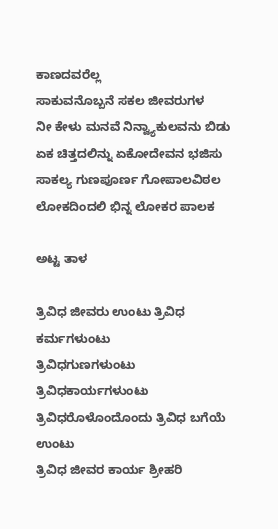ಕಾಣದವರೆಲ್ಲ
ಸಾಕುವನೊಬ್ಬನೆ ಸಕಲ ಜೀವರುಗಳ
ನೀ ಕೇಳು ಮನವೆ ನಿನ್ವ್ಯಾಕುಲವನು ಬಿಡು
ಏಕ ಚಿತ್ತದಲಿನ್ನು ಏಕೋದೇವನ ಭಜಿಸು
ಸಾಕಲ್ಯ ಗುಣಪೂರ್ಣ ಗೋಪಾಲವಿಠಲ
ಲೋಕದಿಂದಲಿ ಭಿನ್ನ ಲೋಕರ ಪಾಲಕ

ಅಟ್ಟ ತಾಳ

ತ್ರಿವಿಧ ಜೀವರು ಉಂಟು ತ್ರಿವಿಧ ಕರ್ಮಗಳುಂಟು
ತ್ರಿವಿಧಗುಣಗಳುಂಟು ತ್ರಿವಿಧಕಾರ್ಯಗಳುಂಟು
ತ್ರಿವಿಧರೊಳೊಂದೊಂದು ತ್ರಿವಿಧ ಬಗೆಯೆ ಉಂಟು
ತ್ರಿವಿಧ ಜೀವರ ಕಾರ್ಯ ಶ್ರೀಹರಿ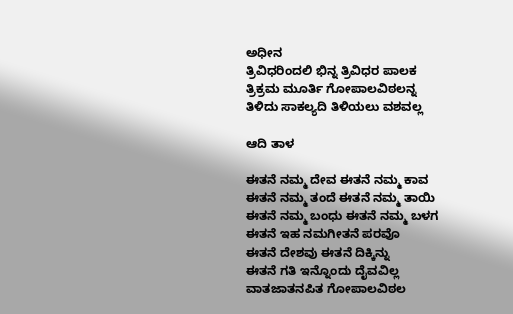ಅಧೀನ
ತ್ರಿವಿಧರಿಂದಲಿ ಭಿನ್ನ ತ್ರಿವಿಧರ ಪಾಲಕ
ತ್ರಿಕ್ರಮ ಮೂರ್ತಿ ಗೋಪಾಲವಿಠಲನ್ನ
ತಿಳಿದು ಸಾಕಲ್ಯದಿ ತಿಳಿಯಲು ವಶವಲ್ಲ

ಆದಿ ತಾಳ

ಈತನೆ ನಮ್ಮ ದೇವ ಈತನೆ ನಮ್ಮ ಕಾವ
ಈತನೆ ನಮ್ಮ ತಂದೆ ಈತನೆ ನಮ್ಮ ತಾಯಿ
ಈತನೆ ನಮ್ಮ ಬಂಧು ಈತನೆ ನಮ್ಮ ಬಳಗ
ಈತನೆ ಇಹ ನಮಗೀತನೆ ಪರವೊ
ಈತನೆ ದೇಶವು ಈತನೆ ದಿಕ್ಕಿನ್ನು
ಈತನೆ ಗತಿ ಇನ್ನೊಂದು ದೈವವಿಲ್ಲ
ವಾತಜಾತನಪಿತ ಗೋಪಾಲವಿಠಲ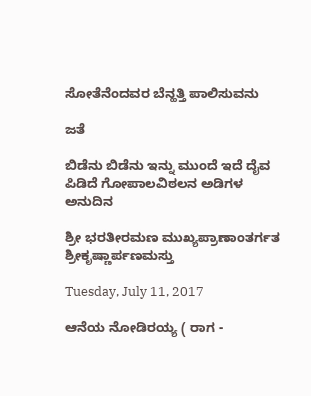ಸೋತೆನೆಂದವರ ಬೆನ್ಹತ್ತಿ ಪಾಲಿಸುವನು

ಜತೆ

ಬಿಡೆನು ಬಿಡೆನು ಇನ್ನು ಮುಂದೆ ಇದೆ ದೈವ
ಪಿಡಿದೆ ಗೋಪಾಲವಿಠಲನ ಅಡಿಗಳ ಅನುದಿನ

ಶ್ರೀ ಭರತೀರಮಣ ಮುಖ್ಯಪ್ರಾಣಾಂತರ್ಗತ ಶ್ರೀಕೃಷ್ಣಾರ್ಪಣಮಸ್ತು

Tuesday, July 11, 2017

ಆನೆಯ ನೋಡಿರಯ್ಯ ( ರಾಗ -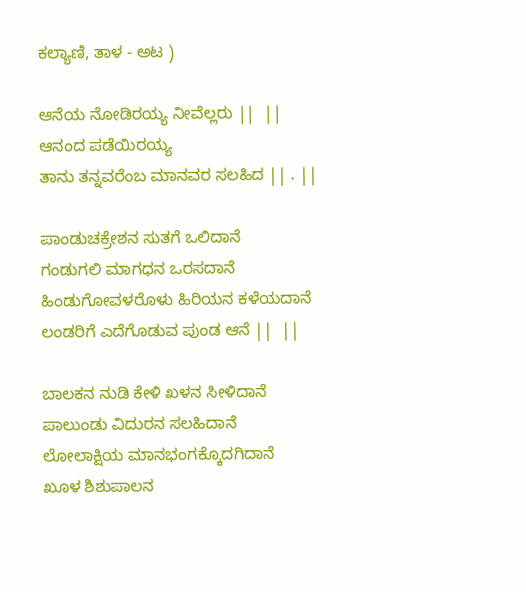ಕಲ್ಯಾಣಿ, ತಾಳ - ಅಟ )

ಆನೆಯ ನೋಡಿರಯ್ಯ ನೀವೆಲ್ಲರು ||  ||
ಆನಂದ ಪಡೆಯಿರಯ್ಯ
ತಾನು ತನ್ನವರೆಂಬ ಮಾನವರ ಸಲಹಿದ || . ||

ಪಾಂಡುಚಕ್ರೇಶನ ಸುತಗೆ ಒಲಿದಾನೆ
ಗಂಡುಗಲಿ ಮಾಗಧನ ಒರಸದಾನೆ
ಹಿಂಡುಗೋವಳರೊಳು ಹಿರಿಯನ ಕಳೆಯದಾನೆ
ಲಂಡರಿಗೆ ಎದೆಗೊಡುವ ಪುಂಡ ಆನೆ ||  ||

ಬಾಲಕನ ನುಡಿ ಕೇಳಿ ಖಳನ ಸೀಳಿದಾನೆ
ಪಾಲುಂಡು ವಿದುರನ ಸಲಹಿದಾನೆ
ಲೋಲಾಕ್ಷಿಯ ಮಾನಭಂಗಕ್ಕೊದಗಿದಾನೆ
ಖೂಳ ಶಿಶುಪಾಲನ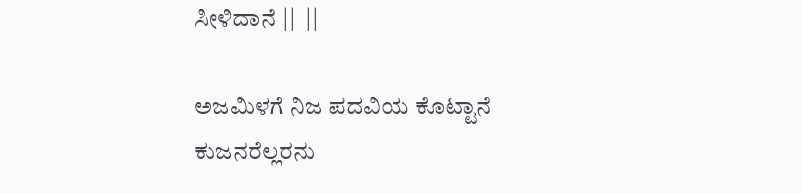ಸೀಳಿದಾನೆ ||  ||

ಅಜಮಿಳಗೆ ನಿಜ ಪದವಿಯ ಕೊಟ್ಟಾನೆ
ಕುಜನರೆಲ್ಲರನು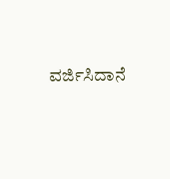ವರ್ಜಿಸಿದಾನೆ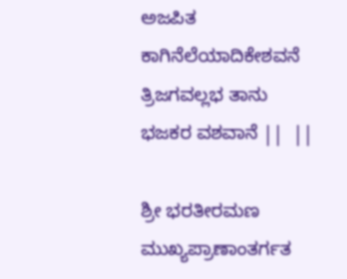ಅಜಪಿತ ಕಾಗಿನೆಲೆಯಾದಿಕೇಶವನೆ
ತ್ರಿಜಗವಲ್ಲಭ ತಾನು ಭಜಕರ ವಶವಾನೆ ||  ||

ಶ್ರೀ ಭರತೀರಮಣ ಮುಖ್ಯಪ್ರಾಣಾಂತರ್ಗತ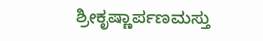ಶ್ರೀಕೃಷ್ಣಾರ್ಪಣಮಸ್ತು